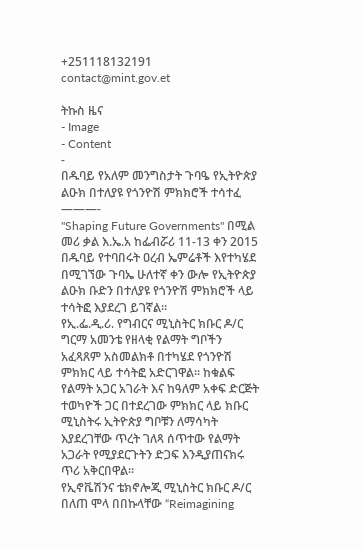+251118132191
contact@mint.gov.et

ትኩስ ዜና
- Image
- Content
-
በዱባይ የአለም መንግስታት ጉባዔ የኢትዮጵያ ልዑክ በተለያዩ የጎንዮሽ ምክክሮች ተሳተፈ
———-
"Shaping Future Governments" በሚል መሪ ቃል እ.ኤ.አ ከፌብሯሪ 11-13 ቀን 2015 በዱባይ የተባበሩት ዐረብ ኤምሬቶች እየተካሄደ በሚገኘው ጉባኤ ሁለተኛ ቀን ውሎ የኢትዮጵያ ልዑክ ቡድን በተለያዩ የጎንዮሽ ምክክሮች ላይ ተሳትፎ እያደረገ ይገኛል፡፡
የኢ.ፌ.ዲ.ሪ. የግብርና ሚኒስትር ክቡር ዶ/ር ግርማ አመንቴ የዘላቂ የልማት ግቦችን አፈጻጸም አስመልክቶ በተካሄደ የጎንዮሽ ምክክር ላይ ተሳትፎ አድርገዋል፡፡ ከቁልፍ የልማት አጋር አገራት እና ከዓለም አቀፍ ድርጅት ተወካዮች ጋር በተደረገው ምክክር ላይ ክቡር ሚኒስትሩ ኢትዮጵያ ግቦቹን ለማሳካት እያደረገቸው ጥረት ገለጻ ሰጥተው የልማት አጋራት የሚያደርጉትን ድጋፍ እንዲያጠናክሩ ጥሪ አቅርበዋል፡፡
የኢኖቬሽንና ቴክኖሎጂ ሚኒስትር ክቡር ዶ/ር በለጠ ሞላ በበኩላቸው “Reimagining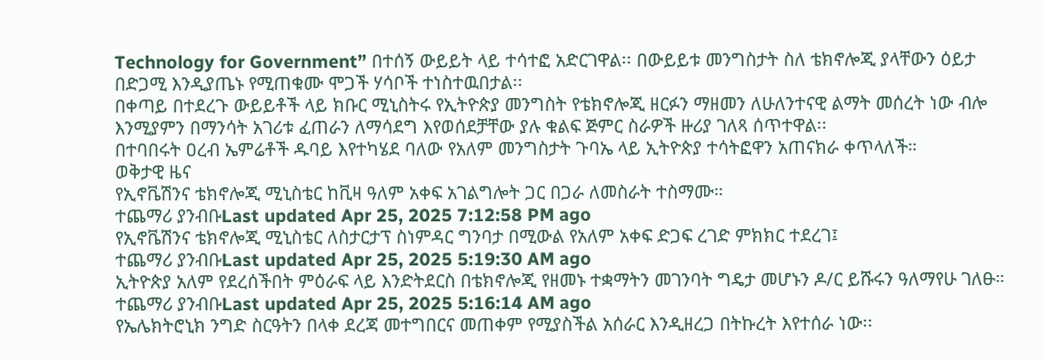Technology for Government” በተሰኝ ውይይት ላይ ተሳተፎ አድርገዋል፡፡ በውይይቱ መንግስታት ስለ ቴክኖሎጂ ያላቸውን ዕይታ በድጋሚ እንዲያጤኑ የሚጠቁሙ ሞጋች ሃሳቦች ተነስተዉበታል፡፡
በቀጣይ በተደረጉ ውይይቶች ላይ ክቡር ሚኒስትሩ የኢትዮጵያ መንግስት የቴክኖሎጂ ዘርፉን ማዘመን ለሁለንተናዊ ልማት መሰረት ነው ብሎ እንሚያምን በማንሳት አገሪቱ ፈጠራን ለማሳደግ እየወሰደቻቸው ያሉ ቁልፍ ጅምር ስራዎች ዙሪያ ገለጻ ሰጥተዋል፡፡
በተባበሩት ዐረብ ኤምሬቶች ዱባይ እየተካሄደ ባለው የአለም መንግስታት ጉባኤ ላይ ኢትዮጵያ ተሳትፎዋን አጠናክራ ቀጥላለች።
ወቅታዊ ዜና
የኢኖቬሽንና ቴክኖሎጂ ሚኒስቴር ከቪዛ ዓለም አቀፍ አገልግሎት ጋር በጋራ ለመስራት ተስማሙ።
ተጨማሪ ያንብቡLast updated Apr 25, 2025 7:12:58 PM ago
የኢኖቬሽንና ቴክኖሎጂ ሚኒስቴር ለስታርታፕ ስነምዳር ግንባታ በሚውል የአለም አቀፍ ድጋፍ ረገድ ምክክር ተደረገ፤
ተጨማሪ ያንብቡLast updated Apr 25, 2025 5:19:30 AM ago
ኢትዮጵያ አለም የደረሰችበት ምዕራፍ ላይ እንድትደርስ በቴክኖሎጂ የዘመኑ ተቋማትን መገንባት ግዴታ መሆኑን ዶ/ር ይሹሩን ዓለማየሁ ገለፁ።
ተጨማሪ ያንብቡLast updated Apr 25, 2025 5:16:14 AM ago
የኤሌክትሮኒክ ንግድ ስርዓትን በላቀ ደረጃ መተግበርና መጠቀም የሚያስችል አሰራር እንዲዘረጋ በትኩረት እየተሰራ ነው፡፡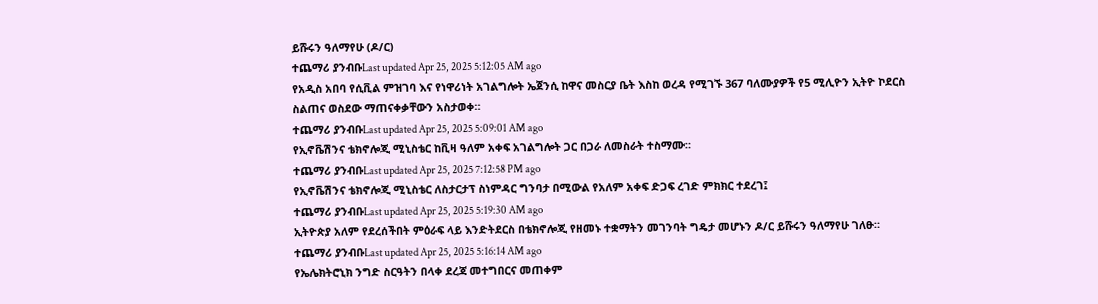ይሹሩን ዓለማየሁ (ዶ/ር)
ተጨማሪ ያንብቡLast updated Apr 25, 2025 5:12:05 AM ago
የአዲስ አበባ የሲቪል ምዝገባ እና የነዋሪነት አገልግሎት ኤጀንሲ ከዋና መስርያ ቤት እስከ ወረዳ የሚገኙ 367 ባለሙያዎች የ5 ሚሊዮን ኢትዮ ኮደርስ ስልጠና ወስደው ማጠናቀቃቸውን አስታወቀ።
ተጨማሪ ያንብቡLast updated Apr 25, 2025 5:09:01 AM ago
የኢኖቬሽንና ቴክኖሎጂ ሚኒስቴር ከቪዛ ዓለም አቀፍ አገልግሎት ጋር በጋራ ለመስራት ተስማሙ።
ተጨማሪ ያንብቡLast updated Apr 25, 2025 7:12:58 PM ago
የኢኖቬሽንና ቴክኖሎጂ ሚኒስቴር ለስታርታፕ ስነምዳር ግንባታ በሚውል የአለም አቀፍ ድጋፍ ረገድ ምክክር ተደረገ፤
ተጨማሪ ያንብቡLast updated Apr 25, 2025 5:19:30 AM ago
ኢትዮጵያ አለም የደረሰችበት ምዕራፍ ላይ እንድትደርስ በቴክኖሎጂ የዘመኑ ተቋማትን መገንባት ግዴታ መሆኑን ዶ/ር ይሹሩን ዓለማየሁ ገለፁ።
ተጨማሪ ያንብቡLast updated Apr 25, 2025 5:16:14 AM ago
የኤሌክትሮኒክ ንግድ ስርዓትን በላቀ ደረጃ መተግበርና መጠቀም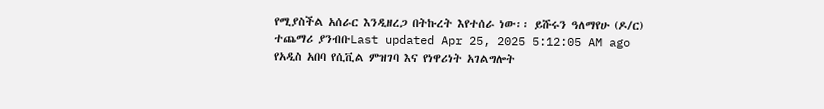የሚያስችል አሰራር እንዲዘረጋ በትኩረት እየተሰራ ነው፡፡ ይሹሩን ዓለማየሁ (ዶ/ር)
ተጨማሪ ያንብቡLast updated Apr 25, 2025 5:12:05 AM ago
የአዲስ አበባ የሲቪል ምዝገባ እና የነዋሪነት አገልግሎት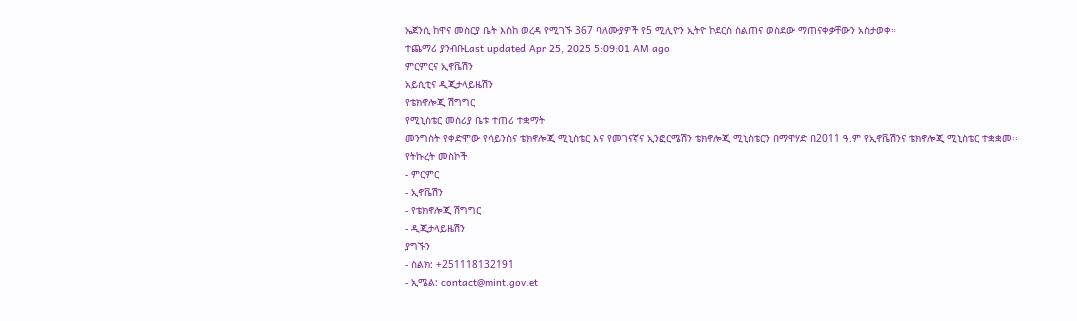ኤጀንሲ ከዋና መስርያ ቤት እስከ ወረዳ የሚገኙ 367 ባለሙያዎች የ5 ሚሊዮን ኢትዮ ኮደርስ ስልጠና ወስደው ማጠናቀቃቸውን አስታወቀ።
ተጨማሪ ያንብቡLast updated Apr 25, 2025 5:09:01 AM ago
ምርምርና ኢኖቬሽን
አይሲቲና ዲጂታላይዜሽን
የቴክኖሎጂ ሽግግር
የሚኒስቴር መስሪያ ቤቱ ተጠሪ ተቋማት
መንግስት የቀድሞው የሳይንስና ቴክኖሎጂ ሚኒስቴር እና የመገናኛና ኢንፎርሜሽን ቴክኖሎጂ ሚኒስቴርን በማዋሃድ በ2011 ዓ.ም የኢኖቬሽንና ቴክኖሎጂ ሚኒስቴር ተቋቋመ፡፡
የትኩረት መስኮች
- ምርምር
- ኢኖቬሽን
- የቴክኖሎጂ ሽግግር
- ዲጂታላይዜሽን
ያግኙን
- ስልክ: +251118132191
- ኢሜል: contact@mint.gov.et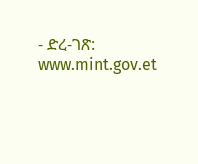- ድረ-ገጽ: www.mint.gov.et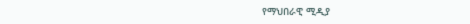የማህበራዊ ሚዲያ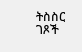ትስስር ገጾች